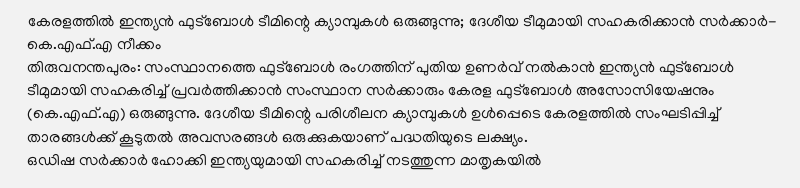കേരളത്തിൽ ഇന്ത്യൻ ഫുട്ബോൾ ടീമിന്റെ ക്യാമ്പുകൾ ഒരുങ്ങുന്നു; ദേശീയ ടീമുമായി സഹകരിക്കാൻ സർക്കാർ-കെ.എഫ്.എ നീക്കം
തിരുവനന്തപുരം: സംസ്ഥാനത്തെ ഫുട്ബോൾ രംഗത്തിന് പുതിയ ഉണർവ് നൽകാൻ ഇന്ത്യൻ ഫുട്ബോൾ ടീമുമായി സഹകരിച്ച് പ്രവർത്തിക്കാൻ സംസ്ഥാന സർക്കാരും കേരള ഫുട്ബോൾ അസോസിയേഷനും (കെ.എഫ്.എ) ഒരുങ്ങുന്നു. ദേശീയ ടീമിന്റെ പരിശീലന ക്യാമ്പുകൾ ഉൾപ്പെടെ കേരളത്തിൽ സംഘടിപ്പിച്ച് താരങ്ങൾക്ക് കൂടുതൽ അവസരങ്ങൾ ഒരുക്കുകയാണ് പദ്ധതിയുടെ ലക്ഷ്യം.
ഒഡിഷ സർക്കാർ ഹോക്കി ഇന്ത്യയുമായി സഹകരിച്ച് നടത്തുന്ന മാതൃകയിൽ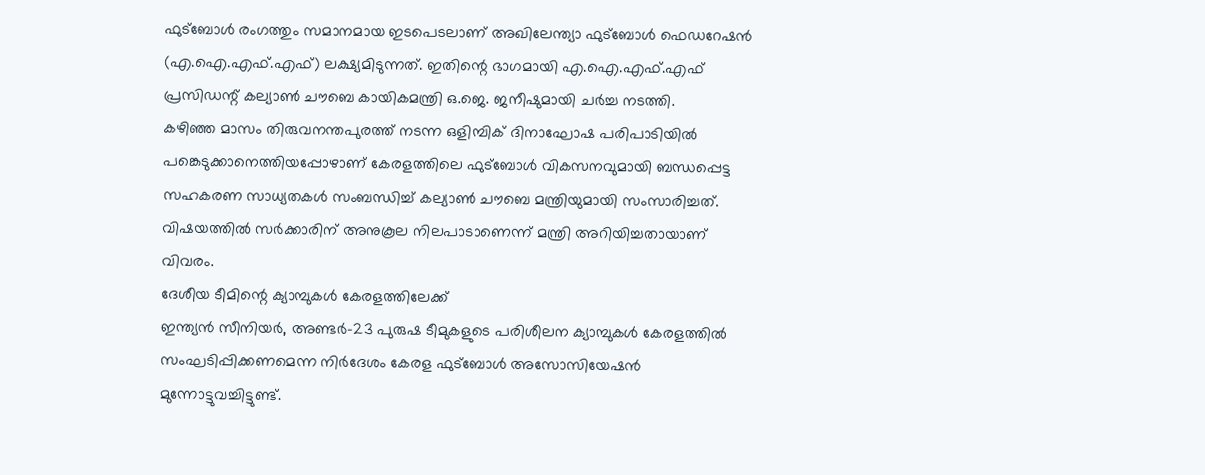ഫുട്ബോൾ രംഗത്തും സമാനമായ ഇടപെടലാണ് അഖിലേന്ത്യാ ഫുട്ബോൾ ഫെഡറേഷൻ (എ.ഐ.എഫ്.എഫ്) ലക്ഷ്യമിടുന്നത്. ഇതിന്റെ ഭാഗമായി എ.ഐ.എഫ്.എഫ് പ്രസിഡന്റ് കല്യാൺ ചൗബെ കായികമന്ത്രി ഒ.ജെ. ജനീഷുമായി ചർച്ച നടത്തി.
കഴിഞ്ഞ മാസം തിരുവനന്തപുരത്ത് നടന്ന ഒളിമ്പിക് ദിനാഘോഷ പരിപാടിയിൽ പങ്കെടുക്കാനെത്തിയപ്പോഴാണ് കേരളത്തിലെ ഫുട്ബോൾ വികസനവുമായി ബന്ധപ്പെട്ട സഹകരണ സാധ്യതകൾ സംബന്ധിച്ച് കല്യാൺ ചൗബെ മന്ത്രിയുമായി സംസാരിച്ചത്. വിഷയത്തിൽ സർക്കാരിന് അനുകൂല നിലപാടാണെന്ന് മന്ത്രി അറിയിച്ചതായാണ് വിവരം.
ദേശീയ ടീമിന്റെ ക്യാമ്പുകൾ കേരളത്തിലേക്ക്
ഇന്ത്യൻ സീനിയർ, അണ്ടർ-23 പുരുഷ ടീമുകളുടെ പരിശീലന ക്യാമ്പുകൾ കേരളത്തിൽ സംഘടിപ്പിക്കണമെന്ന നിർദേശം കേരള ഫുട്ബോൾ അസോസിയേഷൻ മുന്നോട്ടുവച്ചിട്ടുണ്ട്.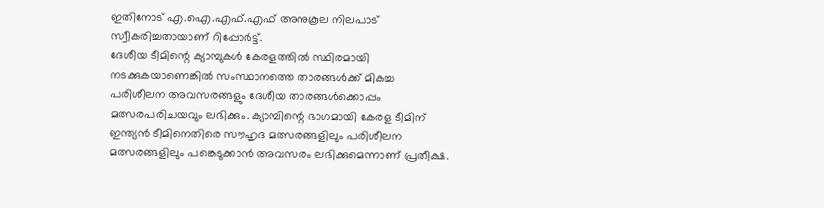ഇതിനോട് എ.ഐ.എഫ്.എഫ് അനുകൂല നിലപാട് സ്വീകരിച്ചതായാണ് റിപ്പോർട്ട്.
ദേശീയ ടീമിന്റെ ക്യാമ്പുകൾ കേരളത്തിൽ സ്ഥിരമായി നടക്കുകയാണെങ്കിൽ സംസ്ഥാനത്തെ താരങ്ങൾക്ക് മികച്ച പരിശീലന അവസരങ്ങളും ദേശീയ താരങ്ങൾക്കൊപ്പം മത്സരപരിചയവും ലഭിക്കും. ക്യാമ്പിന്റെ ഭാഗമായി കേരള ടീമിന് ഇന്ത്യൻ ടീമിനെതിരെ സൗഹൃദ മത്സരങ്ങളിലും പരിശീലന മത്സരങ്ങളിലും പങ്കെടുക്കാൻ അവസരം ലഭിക്കുമെന്നാണ് പ്രതീക്ഷ.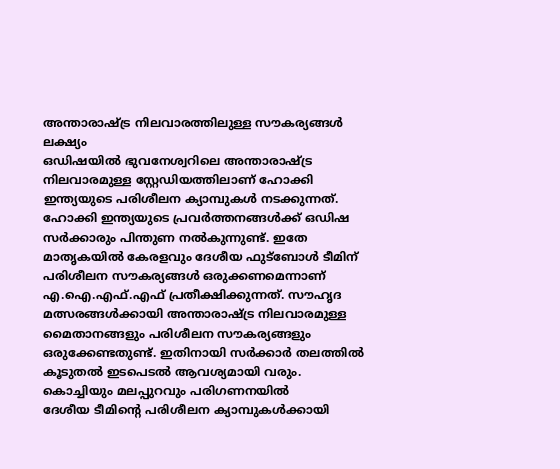അന്താരാഷ്ട്ര നിലവാരത്തിലുള്ള സൗകര്യങ്ങൾ ലക്ഷ്യം
ഒഡിഷയിൽ ഭുവനേശ്വറിലെ അന്താരാഷ്ട്ര നിലവാരമുള്ള സ്റ്റേഡിയത്തിലാണ് ഹോക്കി ഇന്ത്യയുടെ പരിശീലന ക്യാമ്പുകൾ നടക്കുന്നത്. ഹോക്കി ഇന്ത്യയുടെ പ്രവർത്തനങ്ങൾക്ക് ഒഡിഷ സർക്കാരും പിന്തുണ നൽകുന്നുണ്ട്. ഇതേ മാതൃകയിൽ കേരളവും ദേശീയ ഫുട്ബോൾ ടീമിന് പരിശീലന സൗകര്യങ്ങൾ ഒരുക്കണമെന്നാണ് എ.ഐ.എഫ്.എഫ് പ്രതീക്ഷിക്കുന്നത്. സൗഹൃദ മത്സരങ്ങൾക്കായി അന്താരാഷ്ട്ര നിലവാരമുള്ള മൈതാനങ്ങളും പരിശീലന സൗകര്യങ്ങളും ഒരുക്കേണ്ടതുണ്ട്. ഇതിനായി സർക്കാർ തലത്തിൽ കൂടുതൽ ഇടപെടൽ ആവശ്യമായി വരും.
കൊച്ചിയും മലപ്പുറവും പരിഗണനയിൽ
ദേശീയ ടീമിന്റെ പരിശീലന ക്യാമ്പുകൾക്കായി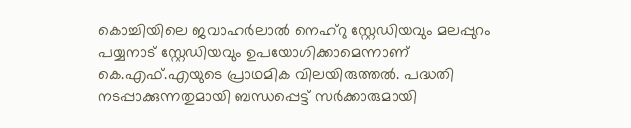കൊച്ചിയിലെ ജവാഹർലാൽ നെഹ്റു സ്റ്റേഡിയവും മലപ്പുറം പയ്യനാട് സ്റ്റേഡിയവും ഉപയോഗിക്കാമെന്നാണ് കെ.എഫ്.എയുടെ പ്രാഥമിക വിലയിരുത്തൽ. പദ്ധതി നടപ്പാക്കുന്നതുമായി ബന്ധപ്പെട്ട് സർക്കാരുമായി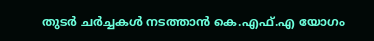തുടർ ചർച്ചകൾ നടത്താൻ കെ.എഫ്.എ യോഗം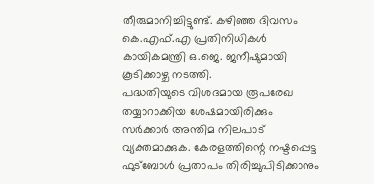തീരുമാനിച്ചിട്ടുണ്ട്. കഴിഞ്ഞ ദിവസം കെ.എഫ്.എ പ്രതിനിധികൾ കായികമന്ത്രി ഒ.ജെ. ജനീഷുമായി കൂടിക്കാഴ്ച നടത്തി.
പദ്ധതിയുടെ വിശദമായ രൂപരേഖ തയ്യാറാക്കിയ ശേഷമായിരിക്കും സർക്കാർ അന്തിമ നിലപാട് വ്യക്തമാക്കുക. കേരളത്തിന്റെ നഷ്ടപ്പെട്ട ഫുട്ബോൾ പ്രതാപം തിരിച്ചുപിടിക്കാനും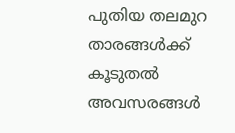പുതിയ തലമുറ താരങ്ങൾക്ക് കൂടുതൽ അവസരങ്ങൾ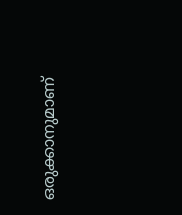ഒരുക്കാനുമാണ്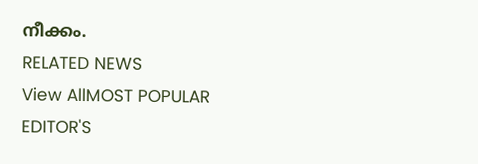നീക്കം.
RELATED NEWS
View AllMOST POPULAR
EDITOR'S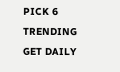PICK 6
TRENDING
GET DAILY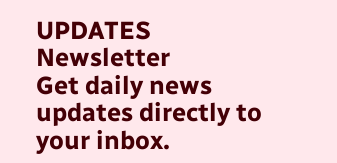UPDATES
Newsletter
Get daily news updates directly to your inbox.